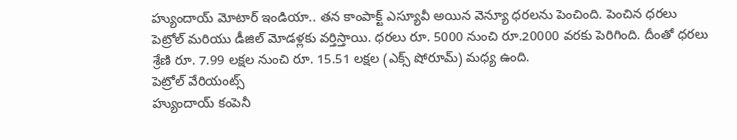హ్యుందాయ్ మోటార్ ఇండియా.. తన కాంపాక్ట్ ఎస్యూవీ అయిన వెన్యూ ధరలను పెంచింది. పెంచిన ధరలు పెట్రోల్ మరియు డీజిల్ మోడళ్లకు వర్తిస్తాయి. ధరలు రూ. 5000 నుంచి రూ.20000 వరకు పెరిగింది. దీంతో ధరలు శ్రేణి రూ. 7.99 లక్షల నుంచి రూ. 15.51 లక్షల (ఎక్స్ షోరూమ్) మధ్య ఉంది.
పెట్రోల్ వేరియంట్స్
హ్యుందాయ్ కంపెనీ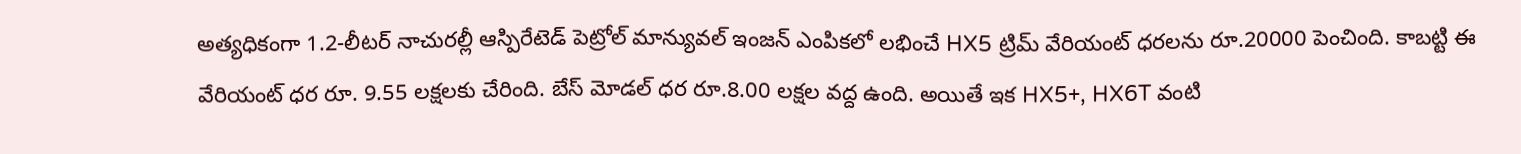అత్యధికంగా 1.2-లీటర్ నాచురల్లీ ఆస్పిరేటెడ్ పెట్రోల్ మాన్యువల్ ఇంజన్ ఎంపికలో లభించే HX5 ట్రిమ్ వేరియంట్ ధరలను రూ.20000 పెంచింది. కాబట్టి ఈ వేరియంట్ ధర రూ. 9.55 లక్షలకు చేరింది. బేస్ మోడల్ ధర రూ.8.00 లక్షల వద్ద ఉంది. అయితే ఇక HX5+, HX6T వంటి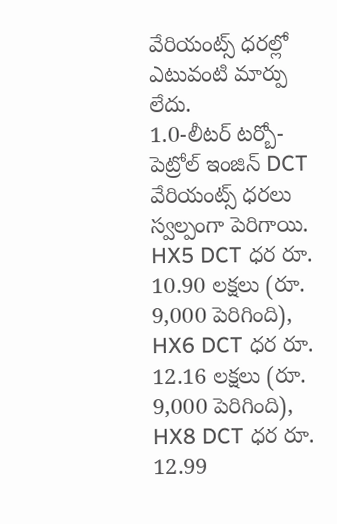వేరియంట్స్ ధరల్లో ఎటువంటి మార్పు లేదు.
1.0-లీటర్ టర్బో-పెట్రోల్ ఇంజిన్ DCT వేరియంట్స్ ధరలు స్వల్పంగా పెరిగాయి. HX5 DCT ధర రూ. 10.90 లక్షలు (రూ. 9,000 పెరిగింది), HX6 DCT ధర రూ. 12.16 లక్షలు (రూ. 9,000 పెరిగింది), HX8 DCT ధర రూ. 12.99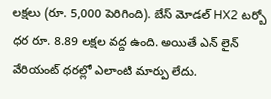లక్షలు (రూ. 5,000 పెరిగింది). బేస్ మోడల్ HX2 టర్బో ధర రూ. 8.89 లక్షల వద్ద ఉంది. అయితే ఎన్ లైన్ వేరియంట్ ధరల్లో ఎలాంటి మార్పు లేదు.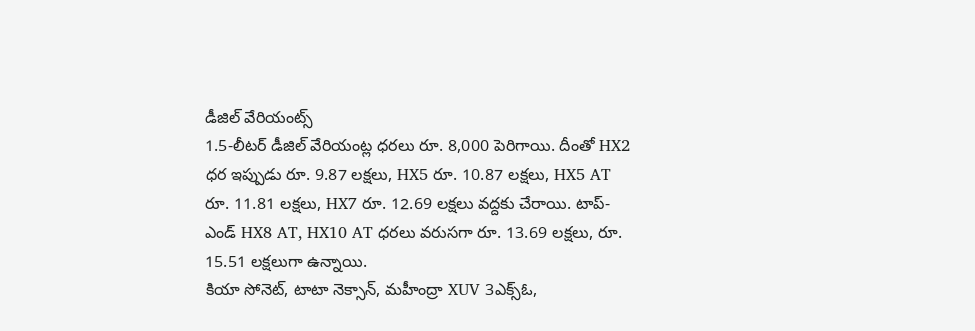డీజిల్ వేరియంట్స్
1.5-లీటర్ డీజిల్ వేరియంట్ల ధరలు రూ. 8,000 పెరిగాయి. దీంతో HX2 ధర ఇప్పుడు రూ. 9.87 లక్షలు, HX5 రూ. 10.87 లక్షలు, HX5 AT రూ. 11.81 లక్షలు, HX7 రూ. 12.69 లక్షలు వద్దకు చేరాయి. టాప్-ఎండ్ HX8 AT, HX10 AT ధరలు వరుసగా రూ. 13.69 లక్షలు, రూ. 15.51 లక్షలుగా ఉన్నాయి.
కియా సోనెట్, టాటా నెక్సాన్, మహీంద్రా XUV 3ఎక్స్ఓ,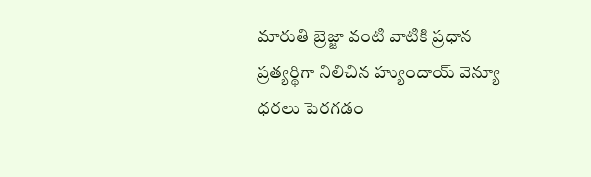మారుతి బ్రెజ్జా వంటి వాటికి ప్రధాన ప్రత్యర్థిగా నిలిచిన హ్యుందాయ్ వెన్యూ ధరలు పెరగడం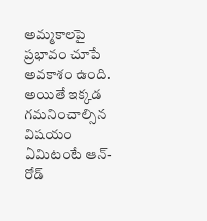అమ్మకాలపై ప్రభావం చూపే అవకాశం ఉంది. అయితే ఇక్కడ గమనించాల్సిన విషయం ఏమిటంటే ఆన్-రోడ్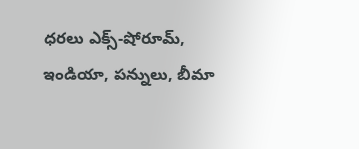ధరలు ఎక్స్-షోరూమ్, ఇండియా, పన్నులు, బీమా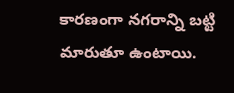కారణంగా నగరాన్ని బట్టి మారుతూ ఉంటాయి.